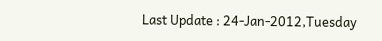Last Update : 24-Jan-2012,Tuesday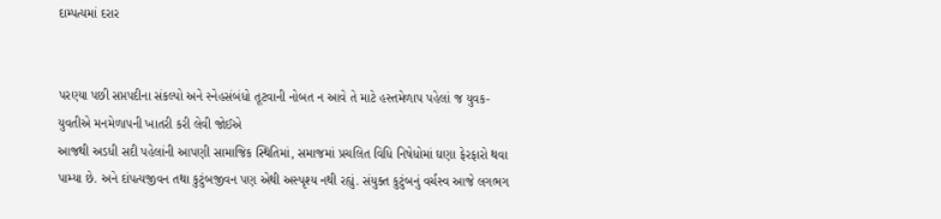દામ્પત્યમાં દરાર


પરણ્યા પછી સપ્તપદીના સંકલ્પો અને સ્નેહસંબંધો તૂટવાની નોબત ન આવે તે માટે હસ્તમેળાપ પહેલાં જ યુવક-યુવતીએ મનમેળાપની ખાતરી કરી લેવી જોઈએ
આજથી અડધી સદી પહેલાંની આપણી સામાજિક સ્થિતિમાં, સમાજમાં પ્રચલિત વિધિ નિષેધોમાં ઘણા ફેરફારો થવા પામ્યા છે. અને દાંપત્યજીવન તથા કુટુંબજીવન પણ એથી અસ્પૃશ્ય નથી રહ્યું. સંયુક્ત કુટુંબનું વર્ચસ્વ આજે લગભગ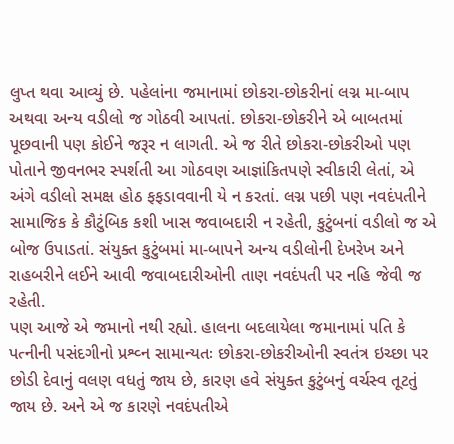લુપ્ત થવા આવ્યું છે. પહેલાંના જમાનામાં છોકરા-છોકરીનાં લગ્ન મા-બાપ અથવા અન્ય વડીલો જ ગોઠવી આપતાં. છોકરા-છોકરીને એ બાબતમાં પૂછવાની પણ કોઈને જરૂર ન લાગતી. એ જ રીતે છોકરા-છોકરીઓ પણ પોતાને જીવનભર સ્પર્શતી આ ગોઠવણ આજ્ઞાંકિતપણે સ્વીકારી લેતાં, એ અંગે વડીલો સમક્ષ હોઠ ફફડાવવાની યે ન કરતાં. લગ્ન પછી પણ નવદંપતીને સામાજિક કે કૌટુંબિક કશી ખાસ જવાબદારી ન રહેતી, કુટુંબનાં વડીલો જ એ બોજ ઉપાડતાં. સંયુક્ત કુટુંબમાં મા-બાપને અન્ય વડીલોની દેખરેખ અને રાહબરીને લઈને આવી જવાબદારીઓની તાણ નવદંપતી પર નહિ જેવી જ રહેતી.
પણ આજે એ જમાનો નથી રહ્યો. હાલના બદલાયેલા જમાનામાં પતિ કે પત્નીની પસંદગીનો પ્રશ્વ્ન સામાન્યતઃ છોકરા-છોકરીઓની સ્વતંત્ર ઇચ્છા પર છોડી દેવાનું વલણ વધતું જાય છે, કારણ હવે સંયુક્ત કુટુંબનું વર્ચસ્વ તૂટતું જાય છે. અને એ જ કારણે નવદંપતીએ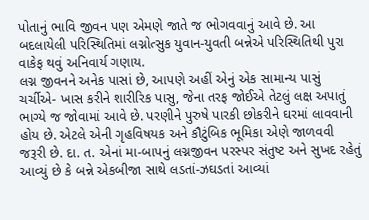પોતાનું ભાવિ જીવન પણ એમણે જાતે જ ભોગવવાનું આવે છે. આ બદલાયેલી પરિસ્થિતિમાં લગ્નોત્સુક યુવાન-યુવતી બન્નેએ પરિસ્થિતિથી પુરા વાકેફ થવું અનિવાર્ય ગણાય.
લગ્ન જીવનને અનેક પાસાં છે, આપણે અહીં એનું એક સામાન્ય પાસું ચર્ચીએ- ખાસ કરીને શારીરિક પાસુ, જેના તરફ જોઈએ તેટલું લક્ષ અપાતું ભાગ્યે જ જોવામાં આવે છે. પરણીને પુરુષે પારકી છોકરીને ઘરમાં લાવવાની હોય છે. એટલે એની ગૃહવિષયક અને કૌટુંબિક ભૂમિકા એણે જાળવવી જરૂરી છે. દા. ત. એનાં મા-બાપનું લગ્નજીવન પરસ્પર સંતુષ્ટ અને સુખદ રહેતું આવ્યું છે કે બન્ને એકબીજા સાથે લડતાં-ઝઘડતાં આવ્યાં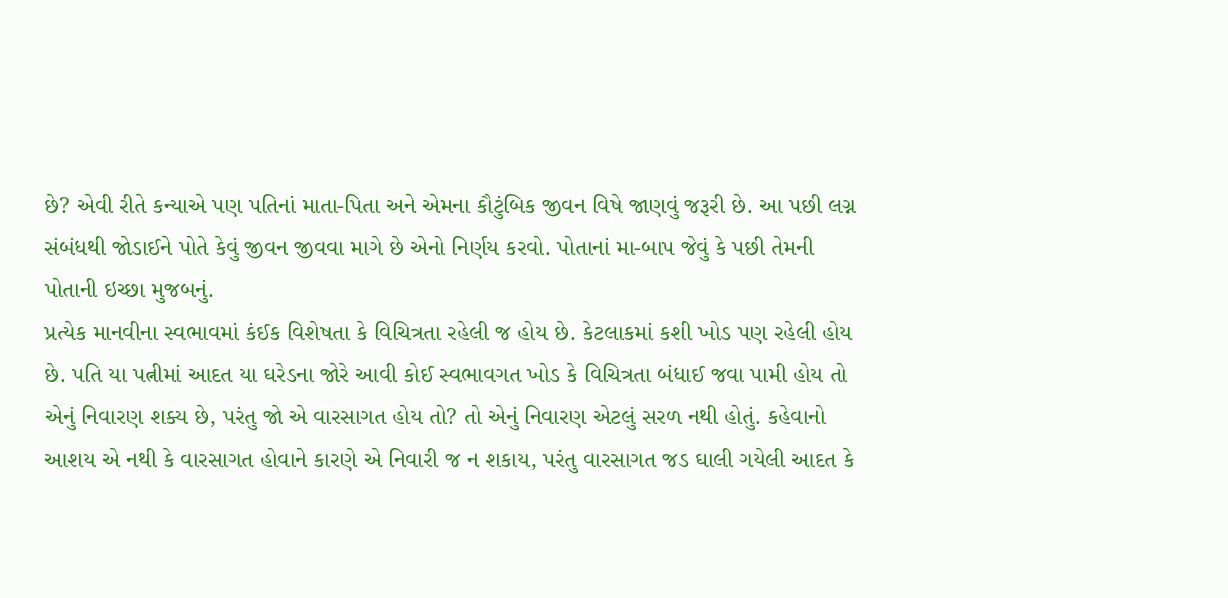છે? એવી રીતે કન્યાએ પણ પતિનાં માતા-પિતા અને એમના કૌટુંબિક જીવન વિષે જાણવું જરૂરી છે. આ પછી લગ્ન સંબંધથી જોડાઈને પોતે કેવું જીવન જીવવા માગે છે એનો નિર્ણય કરવો. પોતાનાં મા-બાપ જેવું કે પછી તેમની પોતાની ઇચ્છા મુજબનું.
પ્રત્યેક માનવીના સ્વભાવમાં કંઈક વિશેષતા કે વિચિત્રતા રહેલી જ હોય છે. કેટલાકમાં કશી ખોડ પણ રહેલી હોય છે. પતિ યા પત્નીમાં આદત યા ઘરેડના જોરે આવી કોઈ સ્વભાવગત ખોડ કે વિચિત્રતા બંધાઈ જવા પામી હોય તો એનું નિવારણ શક્ય છે, પરંતુ જો એ વારસાગત હોય તો? તો એનું નિવારણ એટલું સરળ નથી હોતું. કહેવાનો આશય એ નથી કે વારસાગત હોવાને કારણે એ નિવારી જ ન શકાય, પરંતુ વારસાગત જડ ઘાલી ગયેલી આદત કે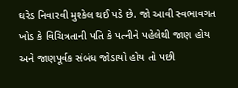ઘરેડ નિવારવી મુશ્કેલ થઈ પડે છે. જો આવી સ્વભાવગત ખોડ કે વિચિત્રતાની પતિ કે પત્નીને પહેલેથી જાણ હોય અને જાણપૂર્વક સંબંધ જોડાયો હોય તો પછી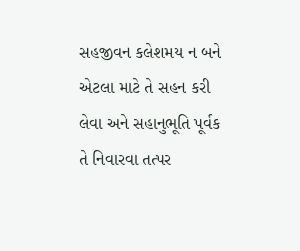સહજીવન કલેશમય ન બને એટલા માટે તે સહન કરી લેવા અને સહાનુભૂતિ પૂર્વક તે નિવારવા તત્પર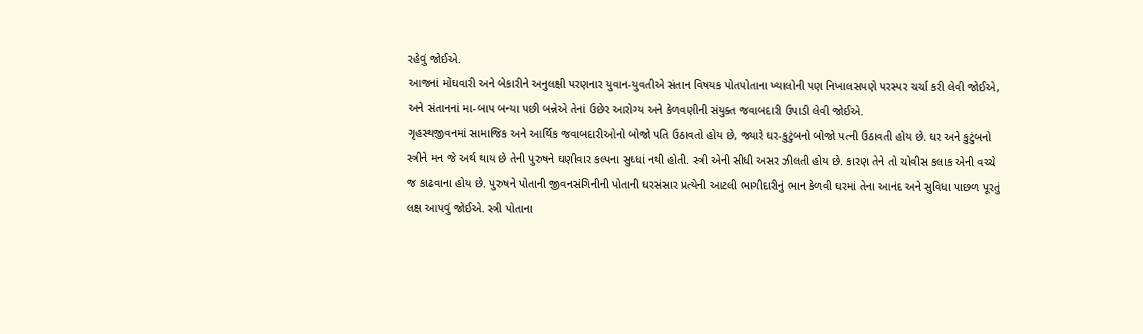રહેવું જોઈએ.
આજનાં મોંઘવારી અને બેકારીને અનુલક્ષી પરણનાર યુવાન-યુવતીએ સંતાન વિષયક પોતપોતાના ખ્યાલોની પણ નિખાલસપણે પરસ્પર ચર્ચા કરી લેવી જોઈએ, અને સંતાનનાં મા-બાપ બન્યા પછી બન્નેએ તેનાં ઉછેર આરોગ્ય અને કેળવણીની સંયુક્ત જવાબદારી ઉપાડી લેવી જોઈએ.
ગૃહસ્થજીવનમાં સામાજિક અને આર્થિક જવાબદારીઓનો બોજો પતિ ઉઠાવતો હોય છે, જ્યારે ઘર-કુટુંબનો બોજો પત્ની ઉઠાવતી હોય છે. ઘર અને કુટુંબનો સ્ત્રીને મન જે અર્થ થાય છે તેની પુરુષને ઘણીવાર કલ્પના સુઘ્ધાં નથી હોતી. સ્ત્રી એની સીધી અસર ઝીલતી હોય છે. કારણ તેને તો ચોવીસ કલાક એની વચ્ચે જ કાઢવાના હોય છે. પુરુષને પોતાની જીવનસંગિનીની પોતાની ઘરસંસાર પ્રત્યેની આટલી ભાગીદારીનું ભાન કેળવી ઘરમાં તેના આનંદ અને સુવિધા પાછળ પૂરતું લક્ષ આપવું જોઈએ. સ્ત્રી પોતાના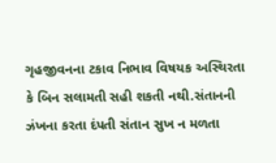ગૃહજીવનના ટકાવ નિભાવ વિષયક અસ્થિરતા કે બિન સલામતી સહી શકતી નથી.સંતાનની ઝંખના કરતા દંપતી સંતાન સુખ ન મળતા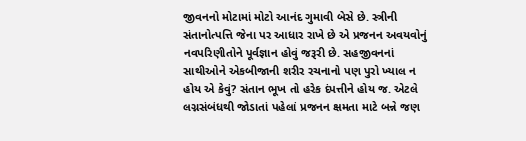જીવનનો મોટામાં મોટો આનંદ ગુમાવી બેસે છે. સ્ત્રીની સંતાનોત્પત્તિ જેના પર આધાર રાખે છે એ પ્રજનન અવયવોનું નવપરિણીતોને પૂર્વજ્ઞાન હોવું જરૂરી છે. સહજીવનનાં સાથીઓને એકબીજાની શરીર રચનાનો પણ પુરો ખ્યાલ ન હોય એ કેવું? સંતાન ભૂખ તો હરેક દંપત્તીને હોય જ. એટલે લગ્નસંબંધથી જોડાતાં પહેલાં પ્રજનન ક્ષમતા માટે બન્ને જણ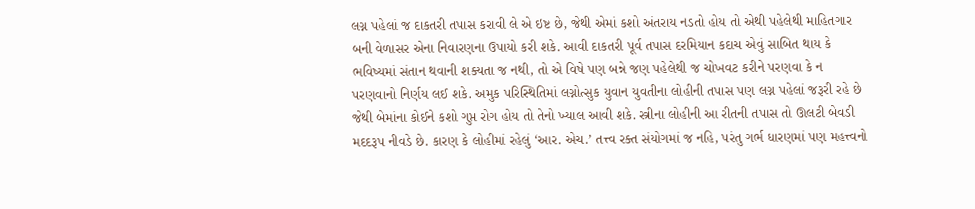લગ્ન પહેલાં જ દાકતરી તપાસ કરાવી લે એ ઇષ્ટ છે, જેથી એમાં કશો અંતરાય નડતો હોય તો એથી પહેલેથી માહિતગાર બની વેળાસર એના નિવારણના ઉપાયો કરી શકે. આવી દાકતરી પૂર્વ તપાસ દરમિયાન કદાચ એવું સાબિત થાય કે ભવિષ્યમાં સંતાન થવાની શક્યતા જ નથી, તો એ વિષે પણ બન્ને જણ પહેલેથી જ ચોખવટ કરીને પરણવા કે ન પરણવાનો નિર્ણય લઈ શકે. અમુક પરિસ્થિતિમાં લગ્નોત્સુક યુવાન યુવતીના લોહીની તપાસ પણ લગ્ન પહેલાં જરૂરી રહે છે જેથી બેમાંના કોઈને કશો ગુપ્ત રોગ હોય તો તેનો ખ્યાલ આવી શકે. સ્ત્રીના લોહીની આ રીતની તપાસ તો ઊલટી બેવડી મદદરૂપ નીવડે છે. કારણ કે લોહીમાં રહેલું ‘આર. એચ.’ તત્ત્વ રક્ત સંયોગમાં જ નહિ, પરંતુ ગર્ભ ધારણમાં પણ મહત્ત્વનો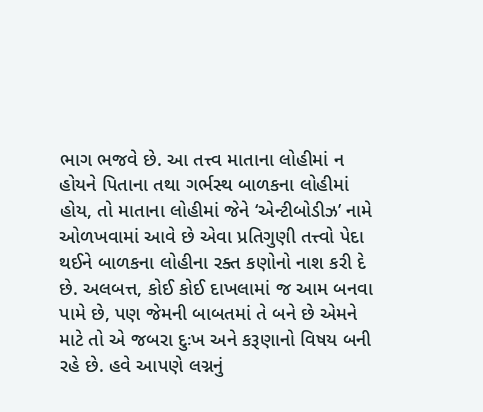ભાગ ભજવે છે. આ તત્ત્વ માતાના લોહીમાં ન હોયને પિતાના તથા ગર્ભસ્થ બાળકના લોહીમાં હોય, તો માતાના લોહીમાં જેને ‘એન્ટીબોડીઝ’ નામે ઓળખવામાં આવે છે એવા પ્રતિગુણી તત્ત્વો પેદા થઈને બાળકના લોહીના રક્ત કણોનો નાશ કરી દે છે. અલબત્ત, કોઈ કોઈ દાખલામાં જ આમ બનવા પામે છે, પણ જેમની બાબતમાં તે બને છે એમને માટે તો એ જબરા દુઃખ અને કરૂણાનો વિષય બની રહે છે. હવે આપણે લગ્નનું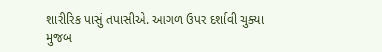શારીરિક પાસું તપાસીએ. આગળ ઉપર દર્શાવી ચુક્યા મુજબ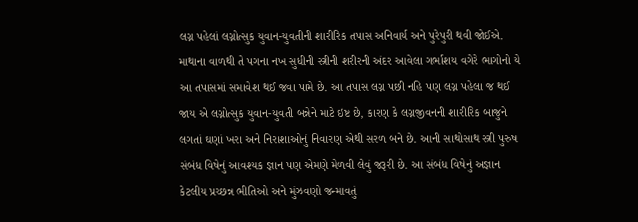લગ્ન પહેલાં લગ્નોત્સુક યુવાન-યુવતીની શારીરિક તપાસ અનિવાર્ય અને પુરેપુરી થવી જોઈએ.
માથાના વાળથી તે પગના નખ સુધીની સ્ત્રીની શરીરની અંદર આવેલા ગર્ભાશય વગેરે ભાગોનો યે આ તપાસમાં સમાવેશ થઈ જવા પામે છે. આ તપાસ લગ્ન પછી નહિ પણ લગ્ન પહેલા જ થઈ જાય એ લગ્નોત્સુક યુવાન-યુવતી બન્નેને માટે ઇષ્ટ છે, કારણ કે લગ્નજીવનની શારીરિક બાજુને લગતાં ઘણાં ખરા અને નિરાશાઓનું નિવારણ એથી સરળ બને છે. આની સાથોસાથ સ્ત્રી પુરુષ સંબંધ વિષેનું આવશ્યક જ્ઞાન પણ એમણે મેળવી લેવું જરૂરી છે. આ સંબંધ વિષેનું અજ્ઞાન કેટલીય પ્રચ્છન્ન ભીતિઓ અને મુંઝવણો જન્માવતું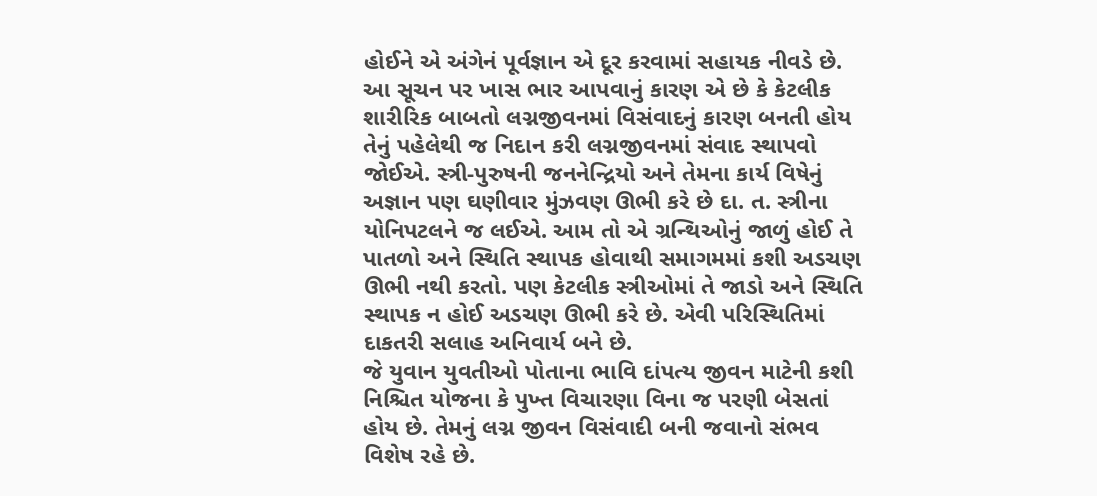હોઈને એ અંગેનં પૂર્વજ્ઞાન એ દૂર કરવામાં સહાયક નીવડે છે.
આ સૂચન પર ખાસ ભાર આપવાનું કારણ એ છે કે કેટલીક શારીરિક બાબતો લગ્નજીવનમાં વિસંવાદનું કારણ બનતી હોય તેનું પહેલેથી જ નિદાન કરી લગ્નજીવનમાં સંવાદ સ્થાપવો જોઈએ. સ્ત્રી-પુરુષની જનનેન્દ્રિયો અને તેમના કાર્ય વિષેનું અજ્ઞાન પણ ઘણીવાર મુંઝવણ ઊભી કરે છે દા. ત. સ્ત્રીના યોનિપટલને જ લઈએ. આમ તો એ ગ્રન્થિઓનું જાળું હોઈ તે પાતળો અને સ્થિતિ સ્થાપક હોવાથી સમાગમમાં કશી અડચણ ઊભી નથી કરતો. પણ કેટલીક સ્ત્રીઓમાં તે જાડો અને સ્થિતિ સ્થાપક ન હોઈ અડચણ ઊભી કરે છે. એવી પરિસ્થિતિમાં દાકતરી સલાહ અનિવાર્ય બને છે.
જે યુવાન યુવતીઓ પોતાના ભાવિ દાંપત્ય જીવન માટેની કશી નિશ્ચિત યોજના કે પુખ્ત વિચારણા વિના જ પરણી બેસતાં હોય છે. તેમનું લગ્ન જીવન વિસંવાદી બની જવાનો સંભવ વિશેષ રહે છે.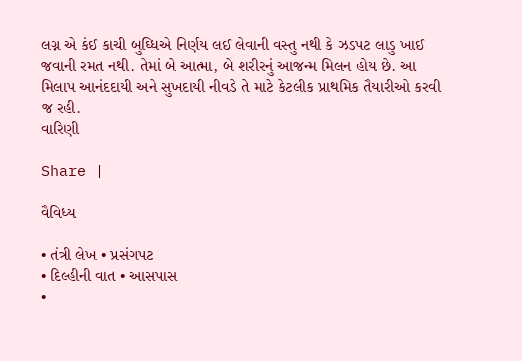લગ્ન એ કંઈ કાચી બુઘ્ધિએ નિર્ણય લઈ લેવાની વસ્તુ નથી કે ઝડપટ લાડુ ખાઈ જવાની રમત નથી. તેમાં બે આત્મા, બે શરીરનું આજન્મ મિલન હોય છે. આ મિલાપ આનંદદાયી અને સુખદાયી નીવડે તે માટે કેટલીક પ્રાથમિક તૈયારીઓ કરવી જ રહી.
વારિણી

Share |

વૈવિધ્ય

• તંત્રી લેખ • પ્રસંગપટ
• દિલ્હીની વાત • આસપાસ
•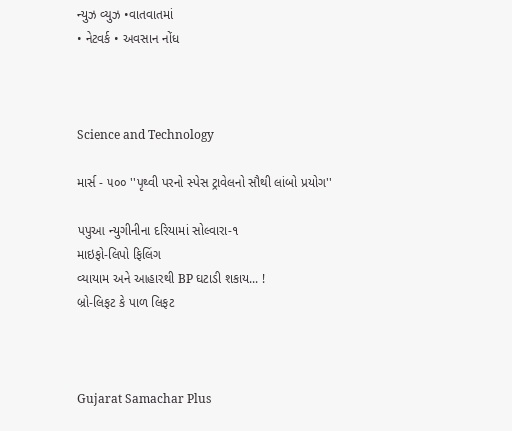ન્યુઝ વ્યુઝ •વાતવાતમાં
• નેટવર્ક • અવસાન નોંધ



Science and Technology

માર્સ - ૫૦૦ ''પૃથ્વી પરનો સ્પેસ ટ્રાવેલનો સૌથી લાંબો પ્રયોગ''

પપુઆ ન્યુગીનીના દરિયામાં સોલ્વારા-૧
માઇફો-લિપો ફિલિંગ
વ્યાયામ અને આહારથી BP ઘટાડી શકાય... !
બ્રો-લિફટ કે પાળ લિફટ



Gujarat Samachar Plus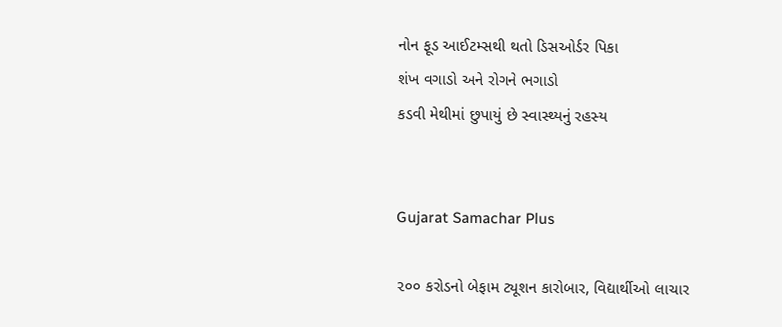નોન ફૂડ આઈટમ્સથી થતો ડિસઓર્ડર પિકા
શંખ વગાડો અને રોગને ભગાડો
કડવી મેથીમાં છુપાયું છે સ્વાસ્થ્યનું રહસ્ય


Gujarat Samachar Plus

૨૦૦ કરોડનો બેફામ ટ્યૂશન કારોબાર, વિદ્યાર્થીઓ લાચાર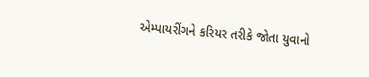એમ્પાયરીંગને કરિયર તરીકે જોતા યુવાનો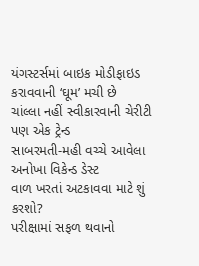યંગસ્ટર્સમાં બાઇક મોડીફાઇડ કરાવવાની ‘ઘૂમ’ મચી છે
ચાંલ્લા નહીં સ્વીકારવાની ચેરીટી પણ એક ટ્રેન્ડ
સાબરમતી-મહી વચ્ચે આવેલા અનોખા વિકેન્ડ ડેસ્ટ
વાળ ખરતાં અટકાવવા માટે શું કરશો?
પરીક્ષામાં સફળ થવાનો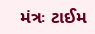મંત્રઃ ટાઈમ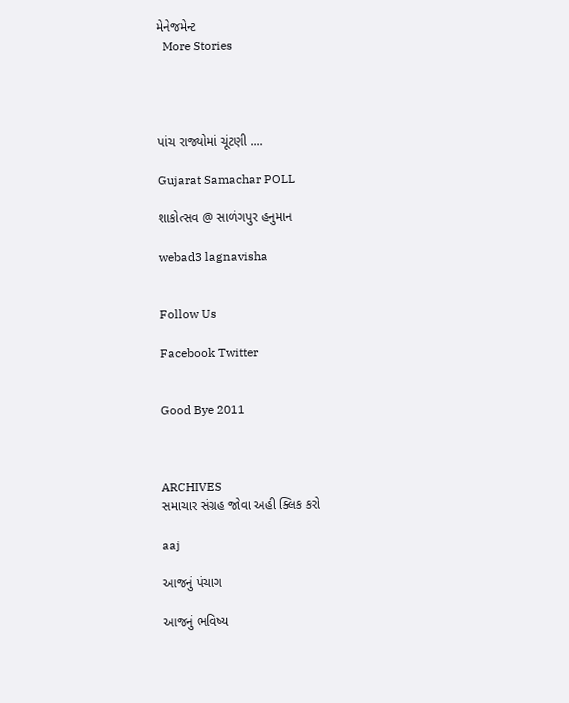મેનેજમેન્ટ
  More Stories




પાંચ રાજ્યોમાં ચૂંટણી ....

Gujarat Samachar POLL

શાકોત્સવ @ સાળંગપુર હનુમાન

webad3 lagnavisha


Follow Us

Facebook Twitter


Good Bye 2011



ARCHIVES
સમાચાર સંગ્રહ જોવા અહી ક્લિક કરો

aaj

આજનું પંચાગ

આજનું ભવિષ્ય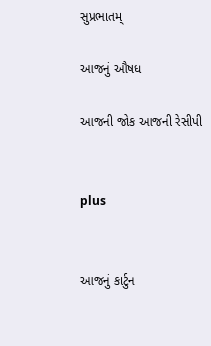સુપ્રભાતમ્

આજનું ઔષધ

આજની જોક આજની રેસીપી


plus


આજનું કાર્ટુન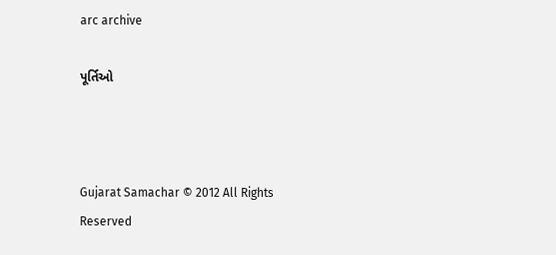arc archive

પૂર્તિઓ



Gujarat Samachar © 2012 All Rights Reserved